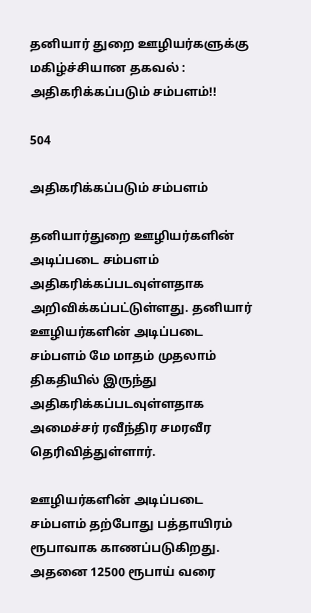தனியார் துறை ஊழியர்களுக்கு மகிழ்ச்சியான தகவல் : அதிகரிக்கப்படும் சம்பளம்!!

504

அதிகரிக்கப்படும் சம்பளம்

தனியார்துறை ஊழியர்களின் அடிப்படை சம்பளம் அதிகரிக்கப்படவுள்ளதாக அறிவிக்கப்பட்டுள்ளது. தனியார் ஊழியர்களின் அடிப்படை சம்பளம் மே மாதம் முதலாம் திகதியில் இருந்து அதிகரிக்கப்படவுள்ளதாக அமைச்சர் ரவீந்திர சமரவீர தெரிவித்துள்ளார்.

ஊழியர்களின் அடிப்படை சம்பளம் தற்போது பத்தாயிரம் ரூபாவாக காணப்படுகிறது. அதனை 12500 ரூபாய் வரை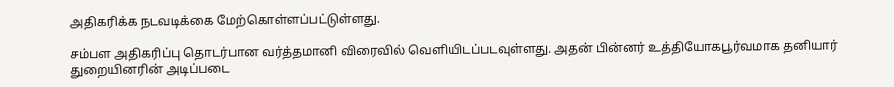அதிகரிக்க நடவடிக்கை மேற்கொள்ளப்பட்டுள்ளது.

சம்பள அதிகரிப்பு தொடர்பான வர்த்தமானி விரைவில் வெளியிடப்படவுள்ளது. அதன் பின்னர் உத்தியோகபூர்வமாக தனியார் துறையினரின் அடிப்படை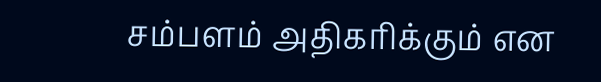சம்பளம் அதிகரிக்கும் என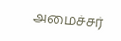அமைச்சர்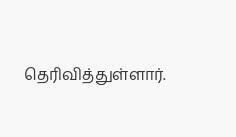தெரிவித்துள்ளார்.